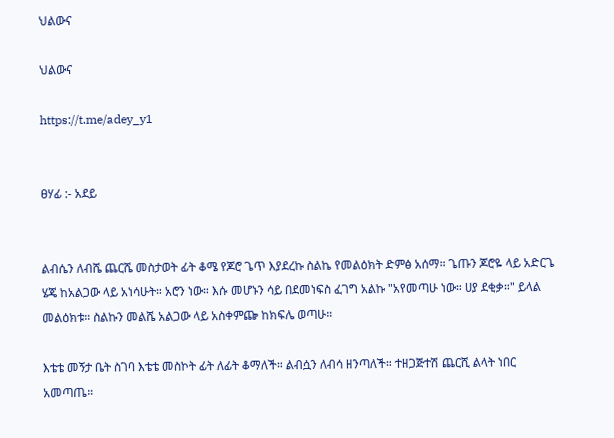ህልውና

ህልውና

https://t.me/adey_y1


ፀሃፊ :- አደይ


ልብሴን ለብሼ ጨርሼ መስታወት ፊት ቆሜ የጆሮ ጌጥ እያደረኩ ስልኬ የመልዕክት ድምፅ አሰማ። ጌጡን ጆሮዬ ላይ አድርጌ ሄጄ ከአልጋው ላይ አነሳሁት። አሮን ነው። እሱ መሆኑን ሳይ በደመነፍስ ፈገግ አልኩ "አየመጣሁ ነው። ሀያ ደቂቃ።" ይላል መልዕክቱ። ስልኩን መልሼ አልጋው ላይ አስቀምጬ ከክፍሌ ወጣሁ።

እቴቴ መኝታ ቤት ስገባ እቴቴ መስኮት ፊት ለፊት ቆማለች። ልብሷን ለብሳ ዘንጣለች። ተዘጋጅተሽ ጨርሺ ልላት ነበር አመጣጤ።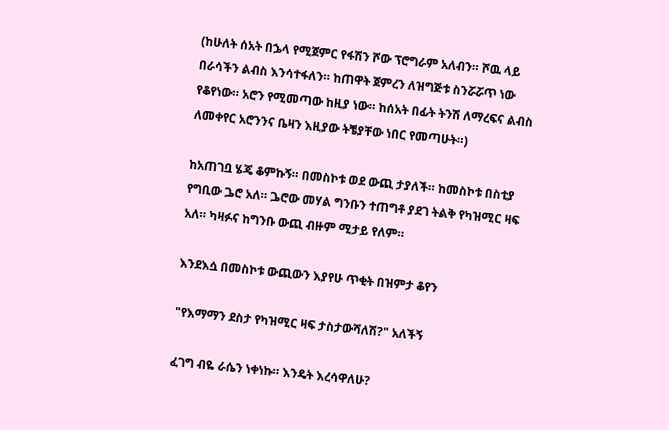(ከሁለት ሰአት በኌላ የሚጀምር የፋሽን ሾው ፕሮግራም አለብን። ሾዉ ላይ በራሳችን ልብስ እንሳተፋለን። ከጠዋት ጀምረን ለዝግጅቱ ስንሯሯጥ ነው የቆየነው። አሮን የሚመጣው ከዚያ ነው። ከሰአት በፊት ትንሽ ለማረፍና ልብስ ለመቀየር አሮንንና ቤዛን እዚያው ትቼያቸው ነበር የመጣሁት።)

ከአጠገቧ ሄጄ ቆምኩኝ። በመስኮቱ ወደ ውጪ ታያለች። ከመስኮቱ በስቲያ የግቢው ጔሮ አለ። ጔሮው መሃል ግንቡን ተጠግቶ ያደገ ትልቅ የካዝሚር ዛፍ አለ። ካዛፉና ከግንቡ ውጪ ብዙም ሚታይ የለም።

እንደእሷ በመስኮቱ ውጪውን እያየሁ ጥቂት በዝምታ ቆየን

"የእማማን ደስታ የካዝሚር ዛፍ ታስታውሻለሽ?" አለችኝ

ፈገግ ብዬ ራሴን ነቀነኩ። እንዴት እረሳዋለሁ?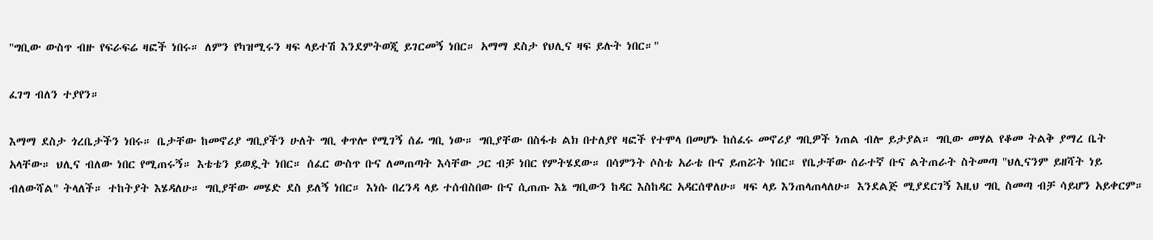"ግቢው ውስጥ ብዙ የፍራፍሬ ዛፎች ነበሩ። ለምን የካዝሚሩን ዛፍ ላይተሽ እንደምትወጂ ይገርመኝ ነበር። አማማ ደስታ የህሊና ዛፍ ይሉት ነበር።"

ፈገግ ብለን ተያየን።

እማማ ደስታ ጎረቤታችን ነበሩ። ቤታቸው ከመኖሪያ ግቢያችን ሁለት ግቢ ቀጥሎ የሚገኝ ሰፊ ግቢ ነው። ግቢያቸው በስፋቱ ልክ በተለያየ ዛፎች የተሞላ በመሆኑ ከሰፈሩ መኖሪያ ግቢዎች ነጠል ብሎ ይታያል። ግቢው መሃል የቆመ ትልቅ ያማረ ቤት አላቸው። ህሊና ብለው ነበር የሚጠሩኝ። እቴቴን ይወዷት ነበር። ሰፈር ውስጥ ቡና ለመጠጣት እሳቸው ጋር ብቻ ነበር የምትሄደው። በሳምንት ሶስቴ አራቴ ቡና ይጠሯት ነበር። የቤታቸው ሰራተኛ ቡና ልትጠራት ስትመጣ "ህሊናንም ይዘሻት ነይ ብለውሻል" ትላለች። ተከትያት እሄዳለሁ። ግቢያቸው መሄድ ደስ ይለኝ ነበር። እነሱ በረንዳ ላይ ተሰብስበው ቡና ሲጠጡ እኔ ግቢውን ከዳር እስከዳር አዳርሰዋለሁ። ዛፍ ላይ እንጠላጠላለሁ። እንደልጅ ሚያደርገኝ እዚህ ግቢ ስመጣ ብቻ ሳይሆን አይቀርም።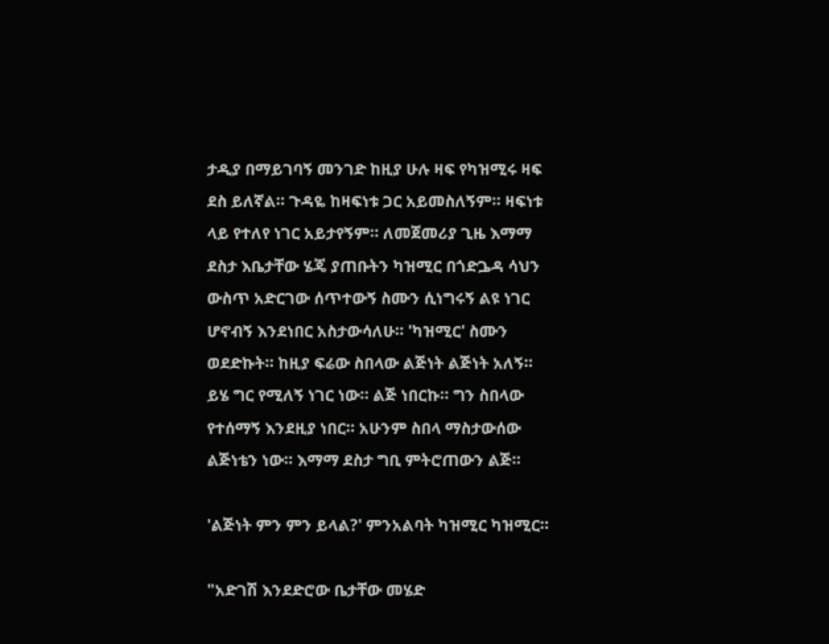ታዲያ በማይገባኝ መንገድ ከዚያ ሁሉ ዛፍ የካዝሚሩ ዛፍ ደስ ይለኛል። ጉዳዬ ከዛፍነቱ ጋር አይመስለኝም። ዛፍነቱ ላይ የተለየ ነገር አይታየኝም። ለመጀመሪያ ጊዜ እማማ ደስታ እቤታቸው ሄጄ ያጠቡትን ካዝሚር በጎድጔዳ ሳህን ውስጥ አድርገው ሰጥተውኝ ስሙን ሲነግሩኝ ልዩ ነገር ሆኖብኝ እንደነበር አስታውሳለሁ። 'ካዝሚር' ስሙን ወደድኩት። ከዚያ ፍሬው ስበላው ልጅነት ልጅነት አለኝ። ይሄ ግር የሚለኝ ነገር ነው። ልጅ ነበርኩ። ግን ስበላው የተሰማኝ እንደዚያ ነበር። አሁንም ስበላ ማስታውሰው ልጅነቴን ነው። እማማ ደስታ ግቢ ምትሮጠውን ልጅ።

'ልጅነት ምን ምን ይላል?' ምንአልባት ካዝሚር ካዝሚር።

"አድገሽ እንደድሮው ቤታቸው መሄድ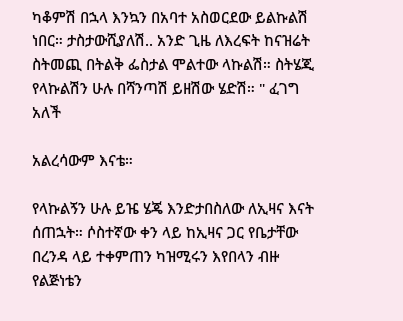ካቆምሽ በኋላ እንኳን በአባተ አስወርደው ይልኩልሽ ነበር። ታስታውሺያለሽ.. አንድ ጊዜ ለእረፍት ከናዝሬት ስትመጪ በትልቅ ፌስታል ሞልተው ላኩልሽ። ስትሄጂ የላኩልሽን ሁሉ በሻንጣሽ ይዘሽው ሄድሽ። " ፈገግ አለች

አልረሳውም እናቴ።

የላኩልኝን ሁሉ ይዤ ሄጄ እንድታበስለው ለኢዛና እናት ሰጠኋት። ሶስተኛው ቀን ላይ ከኢዛና ጋር የቤታቸው በረንዳ ላይ ተቀምጠን ካዝሚሩን እየበላን ብዙ የልጅነቴን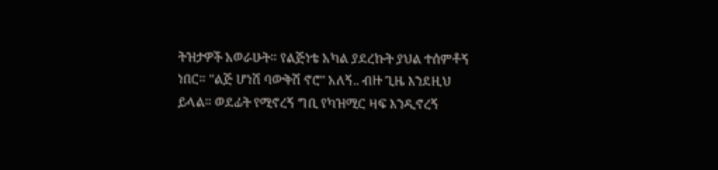ትዝታዎች አወራሁት። የልጅነቴ አካል ያደረኩት ያህል ተሰምቶኝ ነበር። "ልጅ ሆነሽ ባውቅሽ ኖሮ" አለኝ.. ብዙ ጊዜ እንደዚህ ይላል። ወደፊት የሚኖረኝ ግቢ የካዝሚር ዛፍ እንዲኖረኝ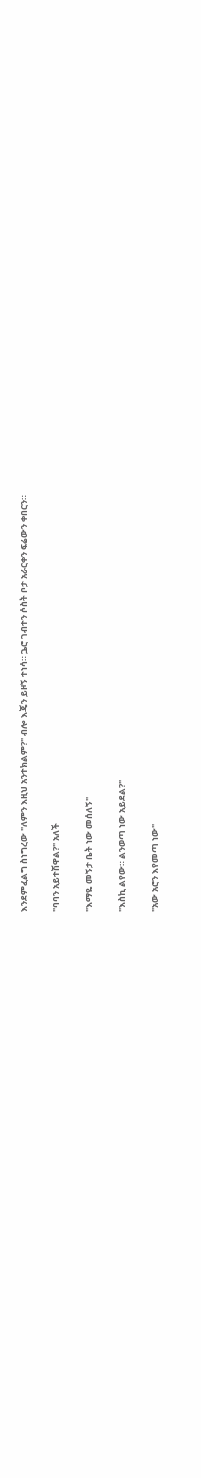እንደምፈልግ ስነግረው "ለምን እዚህ አንተክልም?" ብሎ እጄን ይዞኝ ተነሳ። ጔሮ ገብተን ሶስት ቦታ አራርቀን ፍሬውን ቀበርን።

"ባባን አይተሽዋል?" አለች

"እማዬ መኝታ ቤት ነው መሰለኝ"

"እስኪ ልየው። ልንወጣ ነው አይደል?"

"አው አሮን እየመጣ ነው"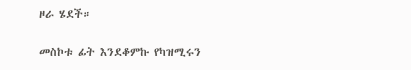ዞራ ሄደች።

መስኮቱ ፊት እንደቆምኩ የካዝሚሩን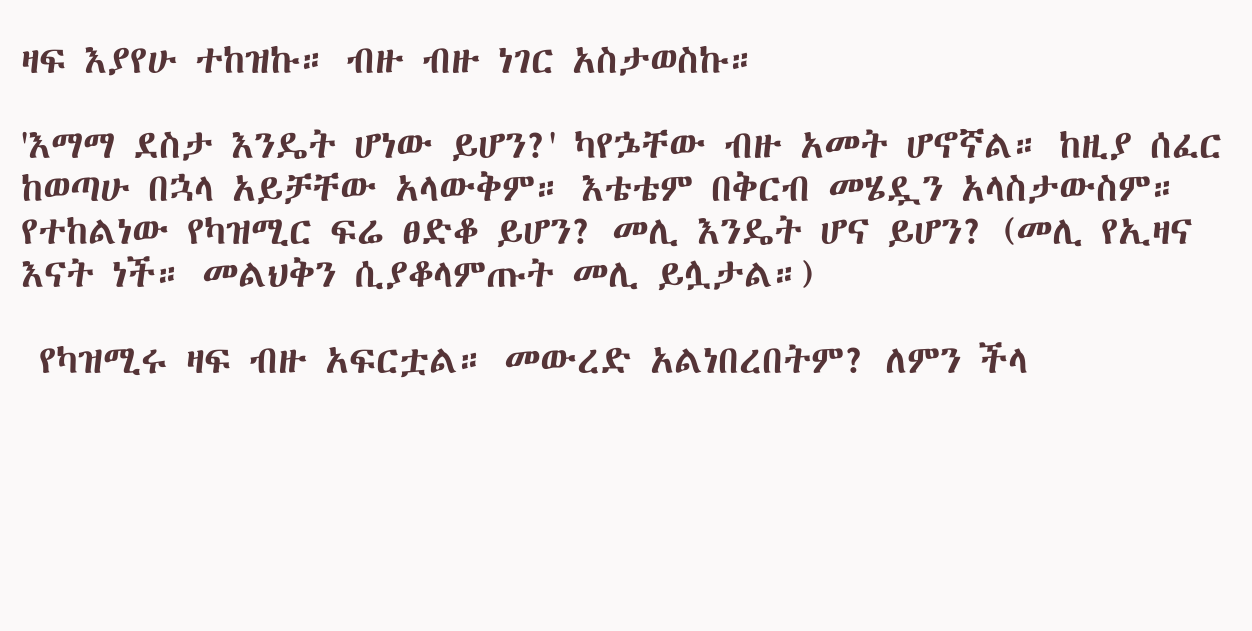ዛፍ እያየሁ ተከዝኩ። ብዙ ብዙ ነገር አስታወስኩ።

'እማማ ደስታ እንዴት ሆነው ይሆን?' ካየኌቸው ብዙ አመት ሆኖኛል። ከዚያ ሰፈር ከወጣሁ በኋላ አይቻቸው አላውቅም። እቴቴም በቅርብ መሄዷን አላስታውስም። የተከልነው የካዝሚር ፍሬ ፀድቆ ይሆን? መሊ እንዴት ሆና ይሆን? (መሊ የኢዛና እናት ነች። መልህቅን ሲያቆላምጡት መሊ ይሏታል።)

 የካዝሚሩ ዛፍ ብዙ አፍርቷል። መውረድ አልነበረበትም? ለምን ችላ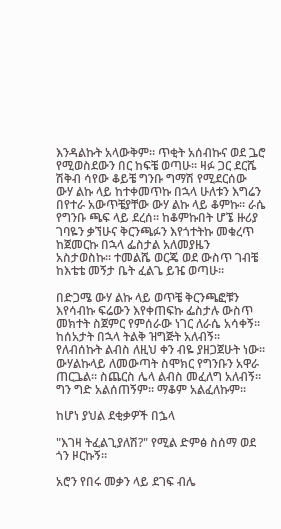እንዳልኩት አላውቅም። ጥቂት አሰብኩና ወደ ጔሮ የሚወስደውን በር ከፍቼ ወጣሁ። ዛፉ ጋር ደርሼ ሽቅብ ሳየው ቆይቼ ግንቡ ግማሽ የሚደርሰው ውሃ ልኩ ላይ ከተቀመጥኩ በኋላ ሁለቱን እግሬን በየተራ አውጥቼያቸው ውሃ ልኩ ላይ ቆምኩ። ራሴ የግንቡ ጫፍ ላይ ደረሰ። ከቆምኩበት ሆኜ ዙሪያ ገባዬን ቃኘሁና ቅርንጫፉን እየጎተትኩ መቁረጥ ከጀመርኩ በኋላ ፌስታል አለመያዜን አስታወስኩ። ተመልሼ ወርጄ ወደ ውስጥ ገብቼ ከእቴቴ መኝታ ቤት ፈልጌ ይዤ ወጣሁ።

በድጋሜ ውሃ ልኩ ላይ ወጥቼ ቅርንጫፎቹን እየሳብኩ ፍሬውን እየቀጠፍኩ ፌስታሉ ውስጥ መክተት ስጀምር የምሰራው ነገር ለራሴ አሳቀኝ። ከሰአታት በኋላ ትልቅ ዝግጅት አለብኝ። የለብሰኩት ልብስ ለዚህ ቀን ብዬ ያዘጋጀሁት ነው። ውሃልኩላይ ለመውጣት ስሞክር የግንቡን አዋራ ጠርጔል። ስጨርስ ሌላ ልብስ መፈለግ አለብኝ። ግን ግድ አልሰጠኝም። ማቆም አልፈለኩም።

ከሆነ ያህል ደቂቃዎች በኌላ

"እገዛ ትፈልጊያለሽ?" የሚል ድምፅ ስሰማ ወደ ጎን ዞርኩኝ።

አሮን የበሩ መቃን ላይ ደገፍ ብሌ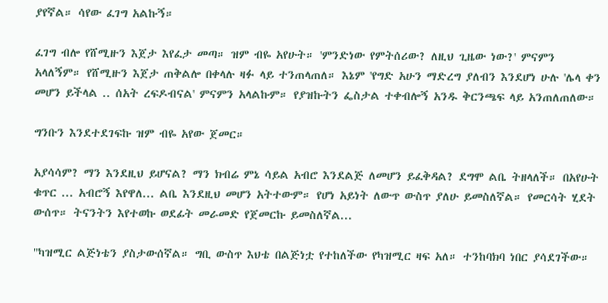ያየኛል። ሳየው ፈገግ አልኩኝ።

ፈገግ ብሎ የሸሚዙን እጀታ እየፈታ መጣ። ዝም ብዬ አየሁት። 'ምንድነው የምትሰሪው? ለዚህ ጊዜው ነው?' ምናምን አላለኝም። የሸሚዙን እጀታ ጠቅልሎ በቀላሉ ዛፉ ላይ ተንጠላጠለ። እኔም 'የግድ አሁን ማድረግ ያለብን እንደሆነ ሁሉ 'ሌላ ቀን መሆን ይችላል .. ሰአት ረፍዶብናል' ምናምን አላልኩም። የያዝኩትን ፌስታል ተቀብሎኝ አንዱ ቅርንጫፍ ላይ አንጠለጠለው።

ግንቡን እንደተደገፍኩ ዝም ብዬ አየው ጀመር።

አያሳሳም? ማን እንደዚህ ይሆናል? ማን ክብሬ ምኔ ሳይል አብሮ እንደልጅ ለመሆን ይፈቅዳል? ደግሞ ልቤ ትዘላለች። በአየሁት ቁጥር ... አብሮኝ እየዋለ... ልቤ እንደዚህ መሆን አትተውም። የሆነ አይነት ለውጥ ውስጥ ያለሁ ይመስለኛል። የመርሳት ሂደት ውሰጥ። ትናንትን እየተወኩ ወደፊት መራመድ የጀመርኩ ይመስለኛል...

"ካዝሚር ልጅነቴን ያስታውሰኛል። ግቢ ውስጥ እህቴ በልጅነቷ የተከለችው የካዝሚር ዛፍ አለ። ተንከባክባ ነበር ያሳደገችው።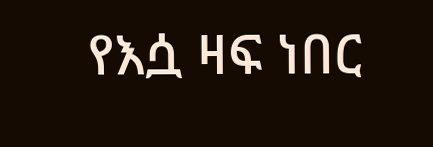የእሷ ዛፍ ነበር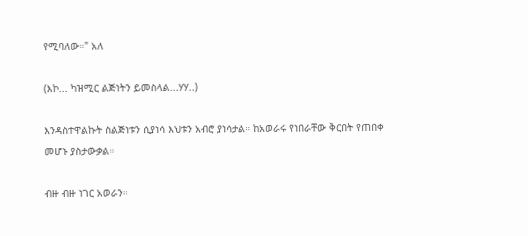የሚባለው።" አለ

(እኮ... ካዝሚር ልጅነትን ይመስላል...ሃሃ..)

እንዳስተዋልኩት ስልጅነቱን ሲያነሳ እህቱን አብሮ ያነሳታል። ከአወራሩ የነበራቸው ቅርበት የጠበቀ መሆኑ ያስታውቃል።

ብዙ ብዙ ነገር አወራን።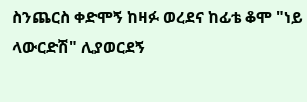ስንጨርስ ቀድሞኝ ከዛፉ ወረደና ከፊቴ ቆሞ "ነይ ላውርድሽ" ሊያወርደኝ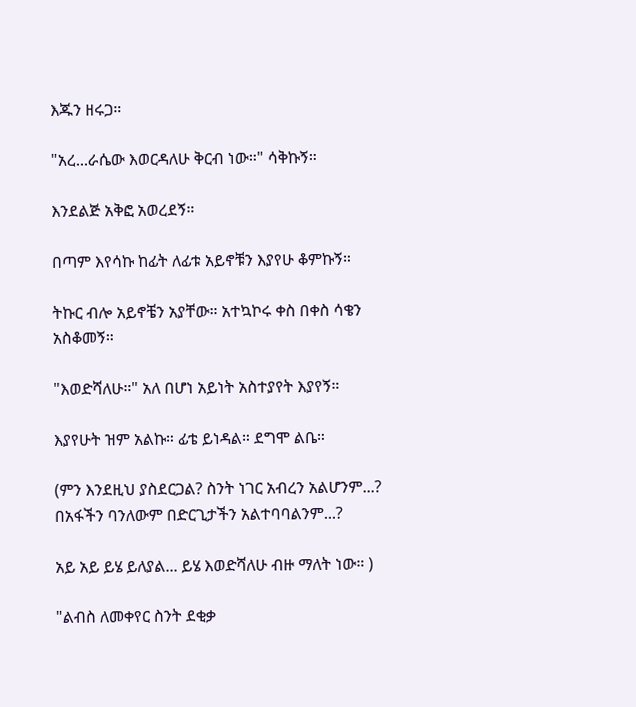እጁን ዘሩጋ።

"አረ...ራሴው እወርዳለሁ ቅርብ ነው።" ሳቅኩኝ።

እንደልጅ አቅፎ አወረደኝ።

በጣም እየሳኩ ከፊት ለፊቱ አይኖቹን እያየሁ ቆምኩኝ።

ትኩር ብሎ አይኖቼን አያቸው። አተኳኮሩ ቀስ በቀስ ሳቄን አስቆመኝ።

"እወድሻለሁ።" አለ በሆነ አይነት አስተያየት እያየኝ።

እያየሁት ዝም አልኩ። ፊቴ ይነዳል። ደግሞ ልቤ።

(ምን እንደዚህ ያስደርጋል? ስንት ነገር አብረን አልሆንም...? በአፋችን ባንለውም በድርጊታችን አልተባባልንም...?

አይ አይ ይሄ ይለያል... ይሄ እወድሻለሁ ብዙ ማለት ነው። )

"ልብስ ለመቀየር ስንት ደቂቃ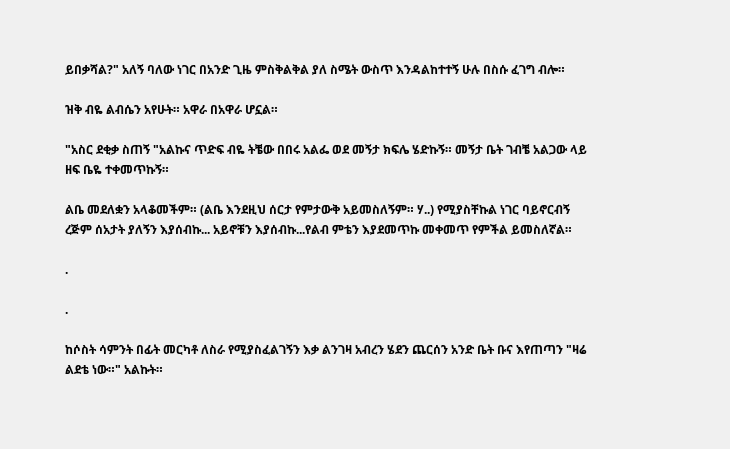ይበቃሻል?" አለኝ ባለው ነገር በአንድ ጊዜ ምስቅልቅል ያለ ስሜት ውስጥ እንዳልከተተኝ ሁሉ በስሱ ፈገግ ብሎ።

ዝቅ ብዬ ልብሴን አየሁት። አዋራ በአዋራ ሆኗል።

"አስር ደቂቃ ስጠኝ "አልኩና ጥድፍ ብዬ ትቼው በበሩ አልፌ ወደ መኝታ ክፍሌ ሄድኩኝ። መኝታ ቤት ገብቼ አልጋው ላይ ዘፍ ቤዬ ተቀመጥኩኝ።

ልቤ መደለቋን አላቆመችም። (ልቤ እንደዚህ ሰርታ የምታውቅ አይመስለኝም። ሃ..) የሚያስቸኩል ነገር ባይኖርብኝ ረጅም ሰአታት ያለኝን እያሰብኩ... አይኖቹን እያሰብኩ...የልብ ምቴን እያደመጥኩ መቀመጥ የምችል ይመስለኛል።

.

.

ከሶስት ሳምንት በፊት መርካቶ ለስራ የሚያስፈልገኝን እቃ ልንገዛ አብረን ሄደን ጨርሰን አንድ ቤት ቡና እየጠጣን "ዛሬ ልደቴ ነው።" አልኩት።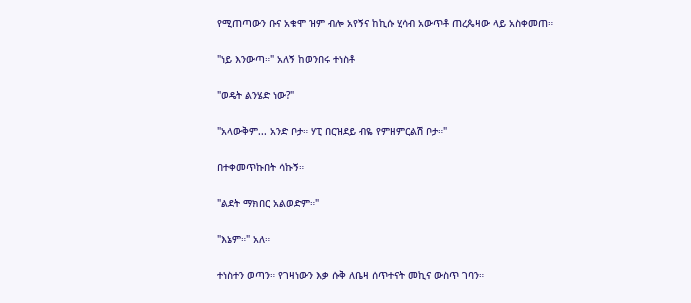የሚጠጣውን ቡና አቁሞ ዝም ብሎ አየኝና ከኪሱ ሂሳብ አውጥቶ ጠረጴዛው ላይ አስቀመጠ።

"ነይ እንውጣ።" አለኝ ከወንበሩ ተነስቶ

"ወዴት ልንሄድ ነው?"

"አላውቅም... አንድ ቦታ። ሃፒ በርዝደይ ብዬ የምዘምርልሽ ቦታ።"

በተቀመጥኩበት ሳኩኝ።

"ልደት ማክበር አልወድም።"

"እኔም።" አለ።

ተነስተን ወጣን። የገዛነውን እቃ ሱቅ ለቤዛ ሰጥተናት መኪና ውስጥ ገባን።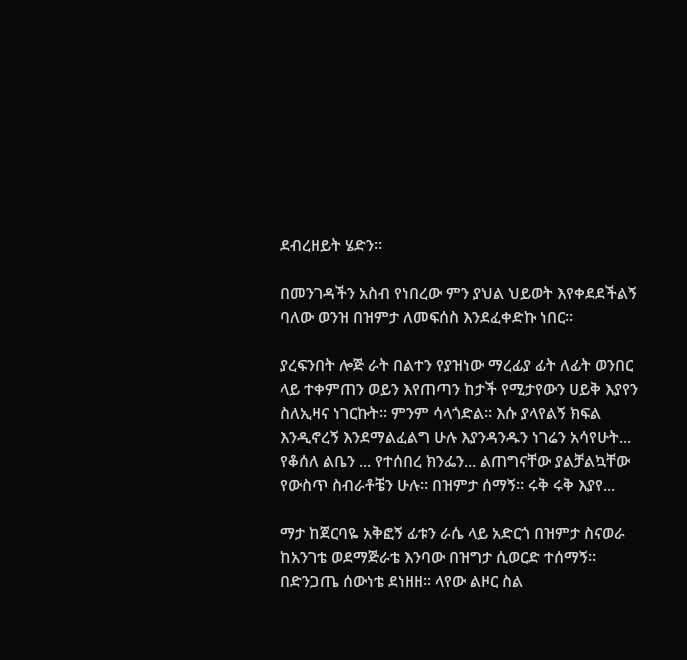ደብረዘይት ሄድን።

በመንገዳችን አስብ የነበረው ምን ያህል ህይወት እየቀደደችልኝ ባለው ወንዝ በዝምታ ለመፍሰስ እንደፈቀድኩ ነበር።

ያረፍንበት ሎጅ ራት በልተን የያዝነው ማረፊያ ፊት ለፊት ወንበር ላይ ተቀምጠን ወይን እየጠጣን ከታች የሚታየውን ሀይቅ እያየን ስለኢዛና ነገርኩት። ምንም ሳላጎድል። እሱ ያላየልኝ ክፍል እንዲኖረኝ እንደማልፈልግ ሁሉ እያንዳንዱን ነገሬን አሳየሁት... የቆሰለ ልቤን ... የተሰበረ ክንፌን... ልጠግናቸው ያልቻልኳቸው የውስጥ ስብራቶቼን ሁሉ። በዝምታ ሰማኝ። ሩቅ ሩቅ እያየ...

ማታ ከጀርባዬ አቅፎኝ ፊቱን ራሴ ላይ አድርጎ በዝምታ ስናወራ ከአንገቴ ወደማጅራቴ እንባው በዝግታ ሲወርድ ተሰማኝ። በድንጋጤ ሰውነቴ ደነዘዘ። ላየው ልዞር ስል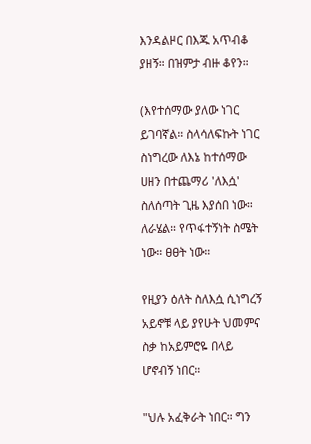እንዳልዞር በእጁ አጥብቆ ያዘኝ። በዝምታ ብዙ ቆየን።

(እየተሰማው ያለው ነገር ይገባኛል። ስላሳለፍኩት ነገር ስነግረው ለእኔ ከተሰማው ሀዘን በተጨማሪ 'ለእሷ' ስለሰጣት ጊዜ እያሰበ ነው። ለራሄል። የጥፋተኝነት ስሜት ነው። ፀፀት ነው።

የዚያን ዕለት ስለእሷ ሲነግረኝ አይኖቹ ላይ ያየሁት ህመምና ስቃ ከአይምሮዬ በላይ ሆኖብኝ ነበር።

"ህሉ አፈቅራት ነበር። ግን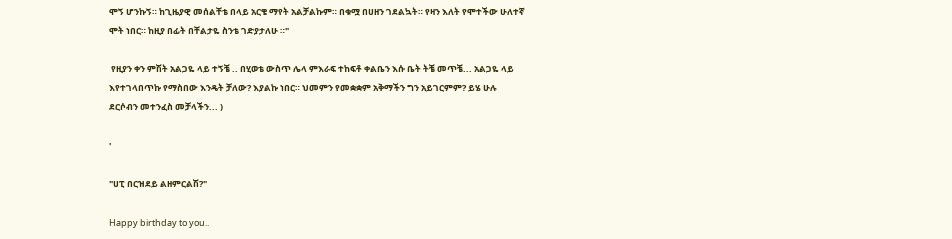ሞኝ ሆንኩኝ። ከጊዜያዊ መሰልቸቴ በላይ አርቄ ማየት አልቻልኩም። በቁሟ በሀዘን ገደልኳት። የዛን እለት የሞተችው ሁለተኛ ሞት ነበር። ከዚያ በፊት በቸልታዬ ስንቴ ገድያታለሁ ።"

 የዚያን ቀን ምሽት አልጋዬ ላይ ተኝቼ .. በሂወቴ ውስጥ ሌላ ምእራፍ ተከፍቶ ቀልቤን እሱ ቤት ትቼ መጥቼ... አልጋዬ ላይ እየተገላበጥኩ የማስበው እንዴት ቻለው? እያልኩ ነበር። ህመምን የመቋቋም አቅማችን ግን አይገርምም? ይሄ ሁሉ ደርሶብን መተንፈስ መቻላችን... )

'

"ሀፒ በርዝደይ ልዘምርልሽ?"

Happy birthday to you..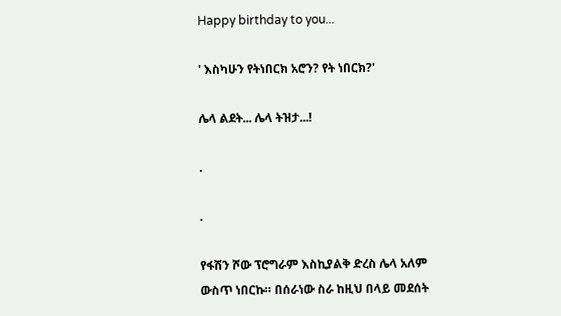Happy birthday to you...

' እስካሁን የትነበርክ አሮን? የት ነበርክ?'

ሌላ ልደት... ሌላ ትዝታ...!

.

.

የፋሽን ሾው ፕሮግራም እስኪያልቅ ድረስ ሌላ አለም ውስጥ ነበርኩ። በሰራነው ስራ ከዚህ በላይ መደሰት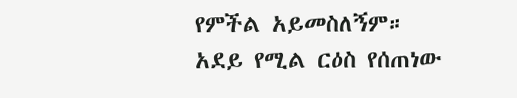የምችል አይመስለኝም። አደይ የሚል ርዕስ የሰጠነው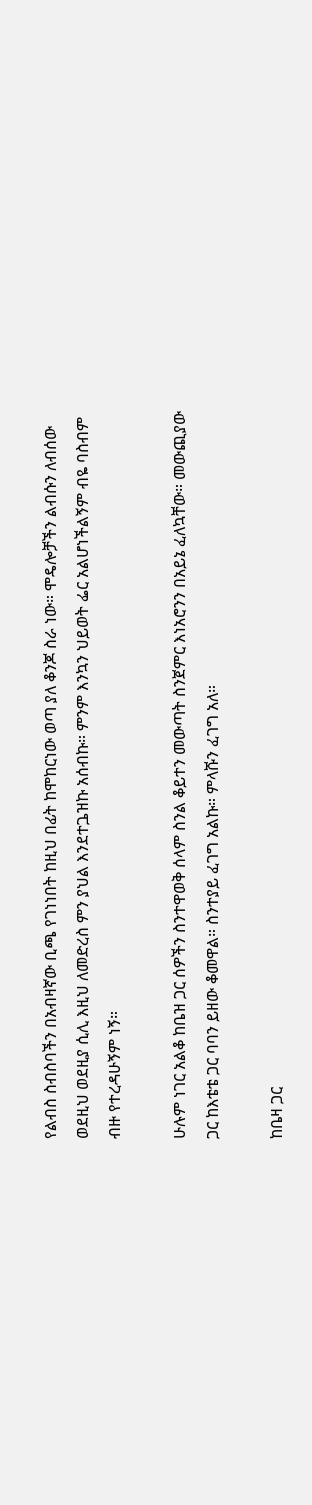የልብስ ስብስባችን በአብዛኛው ቢጫ የገነነበት ከዚህ በፊት ከሞከርነው ወጣ ያለ ቆንጆ ስራ ነው። ሞዴሎቻችን ልብሱን ለብሰው ወደዚህ ወደዚያ ሲሊ እዚህ ለመድረስ ምን ያህል እንደተጔዝኩ አሰብኩ። ምንም እንኳን ህይወት ፌር አልሆነችልኝም ብዬ ባስብም ብዙ የተረዳሁኝም ነኝ።

ሁሉም ነገር አልቆ ከቤዝ ጋር ሰዎችን ስንተዋወቅ ሰላም ስንል ቆይተን መውጣት ስንጀምር እነአሮንን በአይኔ ፈለኳቸው። መውጪያው ጋር ከእቴቴ ጋር ባባን ይዘው ቆመዋል። ስንተያይ ፈገግ አልኩ። ምላሹን ፈገግ አለ።

ከቤዛ ጋር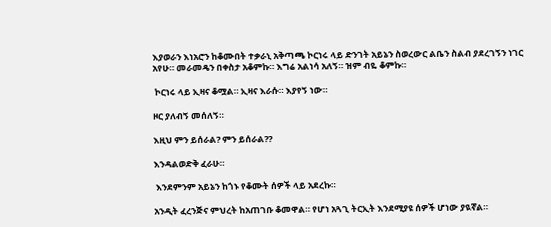እያወራን እነአሮን ከቆሙበት ተቃራኒ አቅጣጫ ኮርነሩ ላይ ድንገት አይኔን ስወረውር ልቤን ስልብ ያደረገኝን ነገር አየሁ። መራመዴን በቀስታ አቆምኩ። እግሬ አልነሳ አለኝ። ዝም ብዬ ቆምኩ።

 ኮርነሩ ላይ ኢዛና ቆሟል። ኢዛና እራሱ። እያየኝ ነው።

ዞር ያለብኝ መሰለኝ።

እዚህ ምን ይሰራል? ምን ይሰራል??

እንዳልወድቅ ፈራሁ።

 እንደምንም አይኔን ከጎኑ የቆሙት ሰዎች ላይ አደረኩ።

አንዲት ፈረንጅና ምህረት ከአጠገቡ ቆመዋል። የሆነ አጓጊ ትርኢት እንደሚያዩ ሰዎች ሆነው ያዪኛል።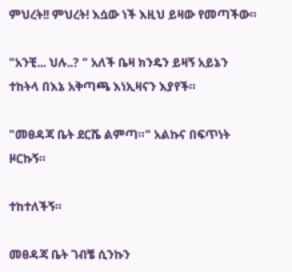ምህረት!! ምህረት! እሷው ነች እዚህ ይዛው የመጣችው።

"አንቺ... ህሉ..? " አለች ቤዛ ክንዴን ይዛኝ አይኔን ተከትላ በእኔ አቅጣጫ እነኢዛናን እያየች።

"መፀዳጃ ቤት ደርሼ ልምጣ።" አልኩና በፍጥነት ዞርኩኝ።

ተከተለችኝ።

መፀዳጃ ቤት ገብቼ ሲንኩን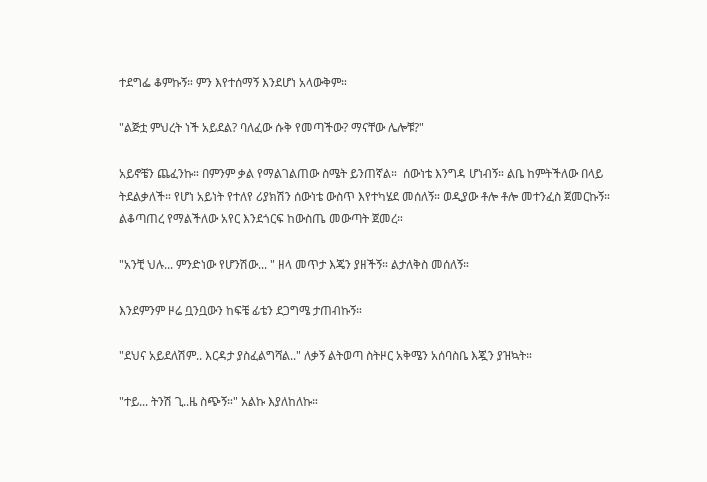ተደግፌ ቆምኩኝ። ምን እየተሰማኝ እንደሆነ አላውቅም።

"ልጅቷ ምህረት ነች አይደል? ባለፈው ሱቅ የመጣችው? ማናቸው ሌሎቹ?"

አይኖቼን ጨፈንኩ። በምንም ቃል የማልገልጠው ስሜት ይንጠኛል።  ሰውነቴ እንግዳ ሆነብኝ። ልቤ ከምትችለው በላይ ትደልቃለች። የሆነ አይነት የተለየ ሪያክሽን ሰውነቴ ውስጥ እየተካሄደ መሰለኝ። ወዲያው ቶሎ ቶሎ መተንፈስ ጀመርኩኝ። ልቆጣጠረ የማልችለው አየር እንደጎርፍ ከውስጤ መውጣት ጀመረ።

"አንቺ ህሉ... ምንድነው የሆንሽው... " ዘላ መጥታ እጄን ያዘችኝ። ልታለቅስ መሰለኝ።

እንደምንም ዞሬ ቧንቧውን ከፍቼ ፊቴን ደጋግሜ ታጠብኩኝ።

"ደህና አይደለሽም.. እርዳታ ያስፈልግሻል.." ለቃኝ ልትወጣ ስትዞር አቅሜን አሰባስቤ እጇን ያዝኳት።

"ተይ... ትንሽ ጊ..ዜ ስጭኝ።" አልኩ እያለከለኩ።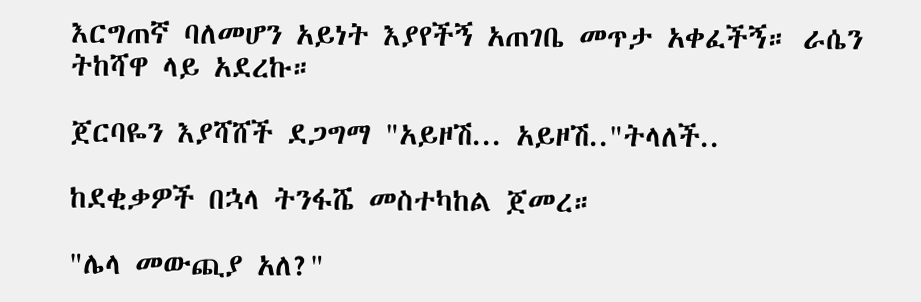እርግጠኛ ባለመሆን አይነት እያየችኝ አጠገቤ መጥታ አቀፈችኝ። ራሴን ትከሻዋ ላይ አደረኩ።

ጀርባዬን እያሻሸች ደጋግማ "አይዞሽ... አይዞሽ.."ትላለች..

ከደቂቃዎች በኋላ ትንፋሼ መስተካከል ጀመረ።

"ሌላ መውጪያ አለ?"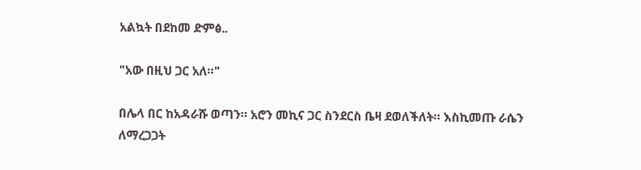አልኳት በደከመ ድምፅ..

"አው በዚህ ጋር አለ።"

በሌላ በር ከአዳራሹ ወጣን። አሮን መኪና ጋር ስንደርስ ቤዛ ደወለችለት። እስኪመጡ ራሴን ለማረጋጋት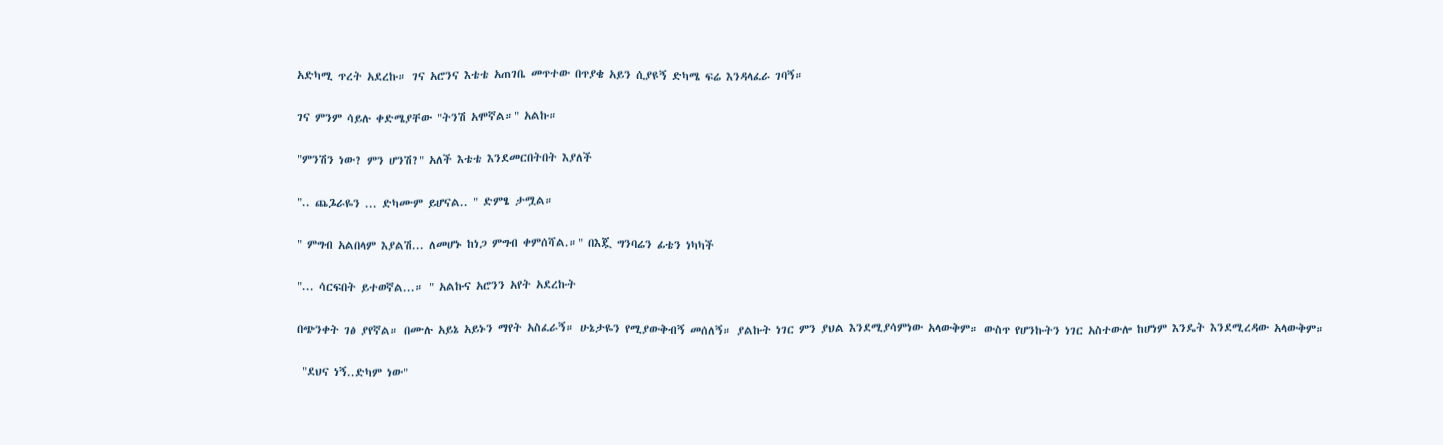አድካሚ ጥረት አደረኩ። ገና አሮንና እቴቴ አጠገቤ መጥተው በጥያቄ አይን ሲያዩኝ ድካሜ ፍሬ እንዳላፈራ ገባኝ።

ገና ምንም ሳይሉ ቀድሜያቸው "ትንሽ አሞኛል።" አልኩ።

"ምንሽን ነው? ምን ሆንሽ?" አለች እቴቴ እንደመርበትበት እያለች

".. ጨጔራዬን ... ድካሙም ይሆናል.. " ድምፄ ታሟል።

" ምግብ አልበላም እያልሽ... ለመሆኑ ከነጋ ምግብ ቀምሰሻል.።" በእጇ ግንባሬን ፊቴን ነካካች

"... ሳርፍበት ይተወኛል...። " አልኩና አሮንን አየት አደረኩት

በጭንቀት ገፅ ያየኛል። በሙሉ አይኔ አይኑን ማየት አስፈራኝ። ሁኔታዬን የሚያውቅብኝ መሰለኝ። ያልኩት ነገር ምን ያህል እንደሚያሳምነው አላውቅም። ውስጥ የሆንኩትን ነገር አስተውሎ ከሆነም እንዴት እንደሚረዳው አላውቅም።

 "ደህና ነኝ..ድካም ነው"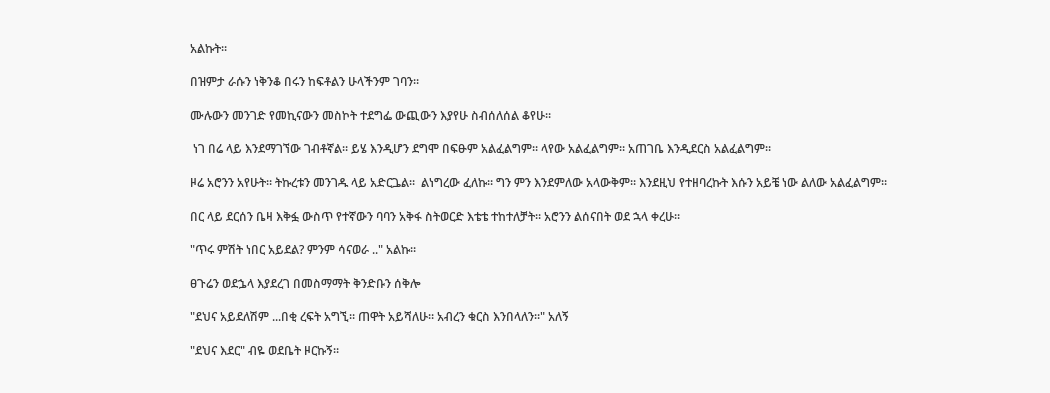አልኩት።

በዝምታ ራሱን ነቅንቆ በሩን ከፍቶልን ሁላችንም ገባን።

ሙሉውን መንገድ የመኪናውን መስኮት ተደግፌ ውጪውን እያየሁ ስብሰለሰል ቆየሁ።

 ነገ በሬ ላይ እንደማገኘው ገብቶኛል። ይሄ እንዲሆን ደግሞ በፍፁም አልፈልግም። ላየው አልፈልግም። አጠገቤ እንዲደርስ አልፈልግም።

ዞሬ አሮንን አየሁት። ትኩረቱን መንገዱ ላይ አድርጔል።  ልነግረው ፈለኩ። ግን ምን እንደምለው አላውቅም። እንደዚህ የተዘባረኩት እሱን አይቼ ነው ልለው አልፈልግም።

በር ላይ ደርሰን ቤዛ እቅፏ ውስጥ የተኛውን ባባን አቅፋ ስትወርድ እቴቴ ተከተለቻት። አሮንን ልሰናበት ወደ ኋላ ቀረሁ።

"ጥሩ ምሽት ነበር አይደል? ምንም ሳናወራ .." አልኩ።

ፀጉሬን ወደኌላ እያደረገ በመስማማት ቅንድቡን ሰቅሎ

"ደህና አይደለሽም ...በቂ ረፍት አግኚ። ጠዋት አይሻለሁ። አብረን ቁርስ እንበላለን።" አለኝ

"ደህና እደር" ብዬ ወደቤት ዞርኩኝ።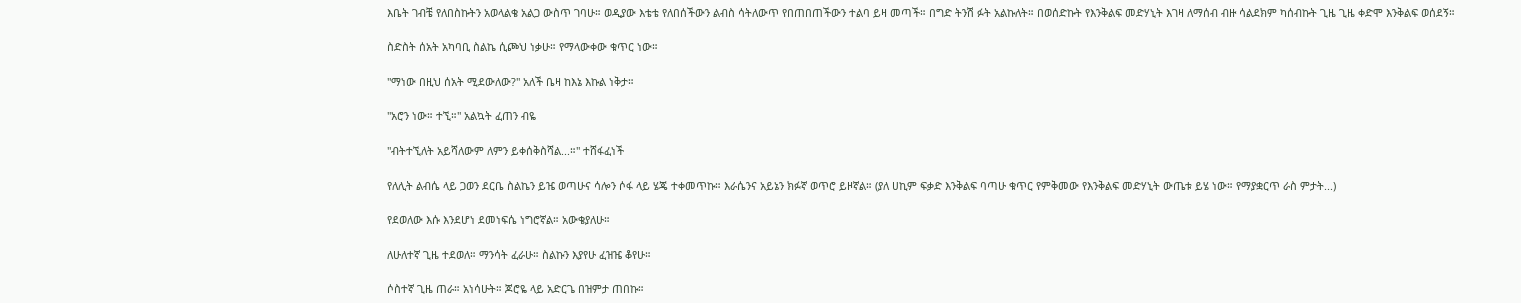እቤት ገብቼ የለበስኩትን አወላልቄ አልጋ ውስጥ ገባሁ። ወዲያው እቴቴ የለበሰችውን ልብስ ሳትለውጥ የበጠበጠችውን ተልባ ይዛ መጣች። በግድ ትንሽ ፉት አልኩለት። በወሰድኩት የእንቅልፍ መድሃኒት እገዛ ለማሰብ ብዙ ሳልደክም ካሰብኩት ጊዜ ጊዜ ቀድሞ እንቅልፍ ወሰደኝ።

ስድስት ሰአት አካባቢ ስልኬ ሲጮህ ነቃሁ። የማላውቀው ቁጥር ነው።

"ማነው በዚህ ሰአት ሚደውለው?" አለች ቤዛ ከእኔ እኩል ነቅታ።

"አሮን ነው። ተኚ።" አልኳት ፈጠን ብዬ

"ብትተኚለት አይሻለውም ለምን ይቀሰቅስሻል...።" ተሸፋፈነች

የለሊት ልብሴ ላይ ጋወን ደርቤ ስልኬን ይዤ ወጣሁና ሳሎን ሶፋ ላይ ሄጄ ተቀመጥኩ። እራሴንና አይኔን ክፉኛ ወጥሮ ይዞኛል። (ያለ ሀኪም ፍቃድ እንቅልፍ ባጣሁ ቁጥር የምቅመው የእንቅልፍ መድሃኒት ውጤቱ ይሄ ነው። የማያቋርጥ ራስ ምታት...)

የደወለው እሱ እንደሆነ ደመነፍሴ ነግሮኛል። አውቄያለሁ።

ለሁለተኛ ጊዜ ተደወለ። ማንሳት ፈራሁ። ስልኩን እያየሁ ፈዝዤ ቆየሁ።

ሶስተኛ ጊዜ ጠራ። አነሳሁት። ጆሮዬ ላይ አድርጌ በዝምታ ጠበኩ።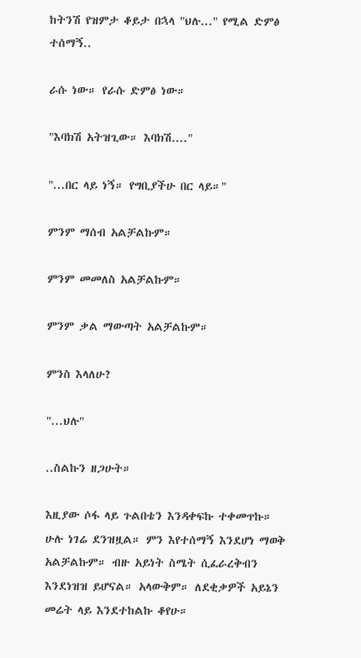ከትንሽ የዝምታ ቆይታ በኋላ "ህሉ..." የሚል ድምፅ ተሰማኝ..

ራሱ ነው። የራሱ ድምፅ ነው።

"እባክሽ አትዝጊው። እባክሽ...."

"...በር ላይ ነኝ። የግቢያችሁ በር ላይ።"

ምንም ማሰብ አልቻልኩም።

ምንም መመለስ አልቻልኩም።

ምንም ቃል ማውጣት አልቻልኩም።

ምንስ እላለሁ?

"...ህሉ"

..ስልኩን ዘጋሁት።

እዚያው ሶፋ ላይ ጉልበቴን እንዳቀፍኩ ተቀመጥኩ። ሁሉ ነገሬ ደንዝዟል። ምን እየተሰማኝ እንደሆነ ማወቅ አልቻልኩም። ብዙ አይነት ስሜት ሲፈራረቅብን እንደነዝዝ ይሆናል። አላውቅም። ለደቂቃዎች አይኔን መሬት ላይ እንደተከልኩ ቆየሁ።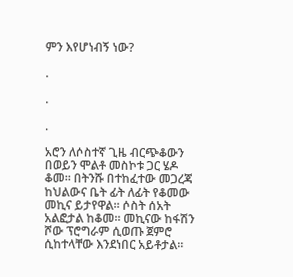ምን እየሆነብኝ ነው?

.

.

.

አሮን ለሶስተኛ ጊዜ ብርጭቆውን በወይን ሞልቶ መስኮቱ ጋር ሄዶ ቆመ። በትንሹ በተከፈተው መጋረጃ ከህልውና ቤት ፊት ለፊት የቆመው መኪና ይታየዋል። ሶስት ሰአት አልፎታል ከቆመ። መኪናው ከፋሽን ሾው ፕሮግራም ሲወጡ ጀምሮ ሲከተላቸው እንደነበር አይቶታል።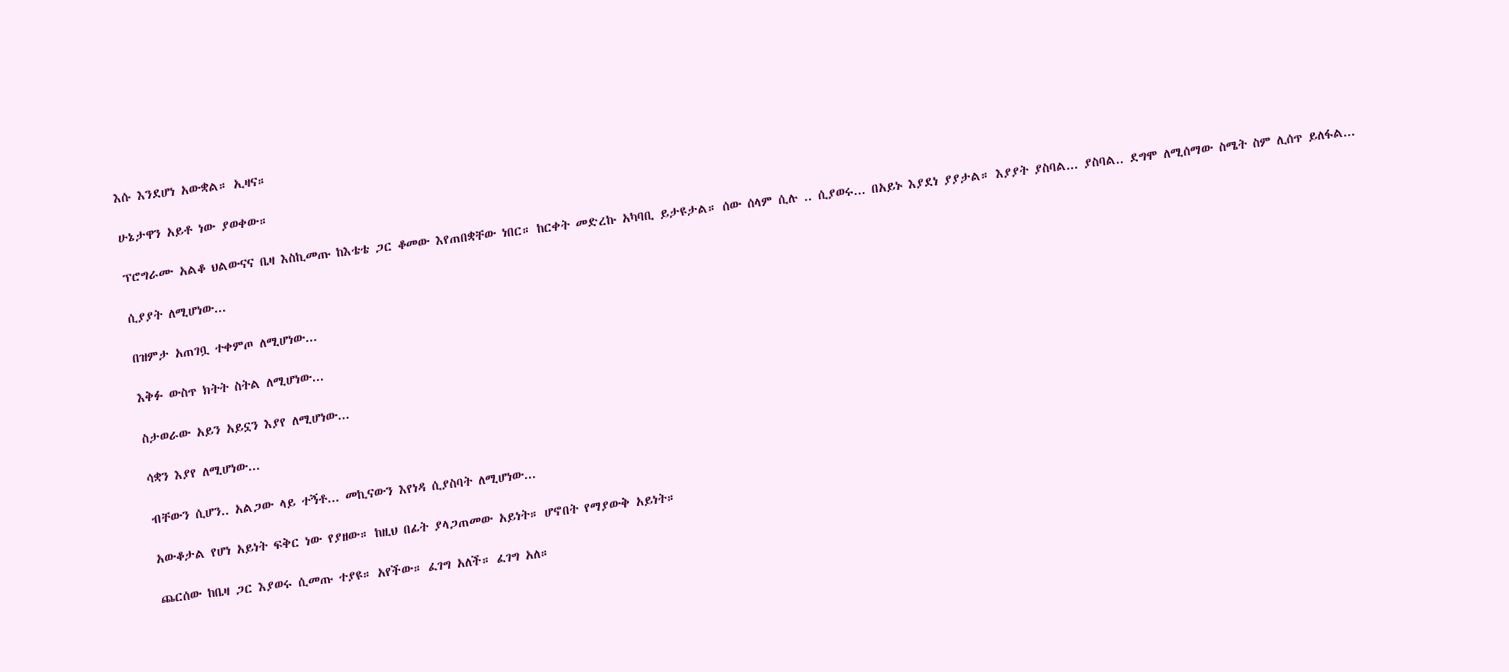እሱ እንደሆነ አውቋል። ኢዛና።

ሁኔታዋን አይቶ ነው ያወቀው።

ፕሮግራሙ አልቆ ህልውናና ቤዛ እስኪመጡ ከእቴቴ ጋር ቆመው እየጠበቋቸው ነበር። ከርቀት መድረኩ አካባቢ ይታዩታል። ሰው ሰላም ሲሉ .. ሲያወሩ... በአይኑ እያደነ ያያታል። እያያት ያስባል... ያስባል.. ደግሞ ለሚሰማው ስሜት ስም ሊሰጥ ይለፋል...

ሲያያት ለሚሆነው...

በዝምታ አጠገቧ ተቀምጦ ለሚሆነው...

እቅፉ ውስጥ ክትት ስትል ለሚሆነው...

ስታወራው አይን አይኗን እያየ ለሚሆነው...

ሳቋን እያየ ለሚሆነው...

ብቸውን ሲሆን.. አልጋው ላይ ተኝቶ... መኪናውን እየነዳ ሲያስባት ለሚሆነው...

አውቆታል የሆነ አይነት ፍቅር ነው የያዘው። ከዚህ በፊት ያላጋጠመው አይነት። ሆኖበት የማያውቅ አይነት።

ጨርሰው ከቤዛ ጋር እያወሩ ሲመጡ ተያዩ። አየችው። ፈገግ አለች። ፈገግ አለ።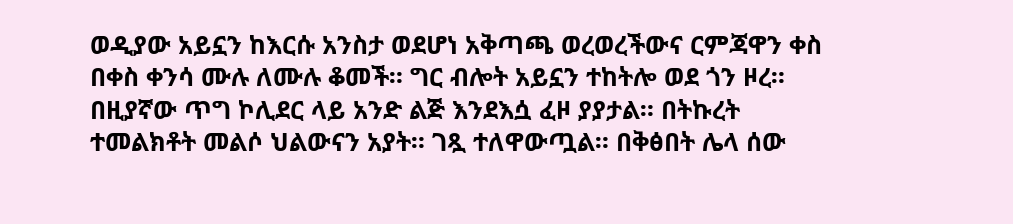ወዲያው አይኗን ከእርሱ አንስታ ወደሆነ አቅጣጫ ወረወረችውና ርምጃዋን ቀስ በቀስ ቀንሳ ሙሉ ለሙሉ ቆመች። ግር ብሎት አይኗን ተከትሎ ወደ ጎን ዞረ። በዚያኛው ጥግ ኮሊደር ላይ አንድ ልጅ እንደእሷ ፈዞ ያያታል። በትኩረት ተመልክቶት መልሶ ህልውናን አያት። ገጿ ተለዋውጧል። በቅፅበት ሌላ ሰው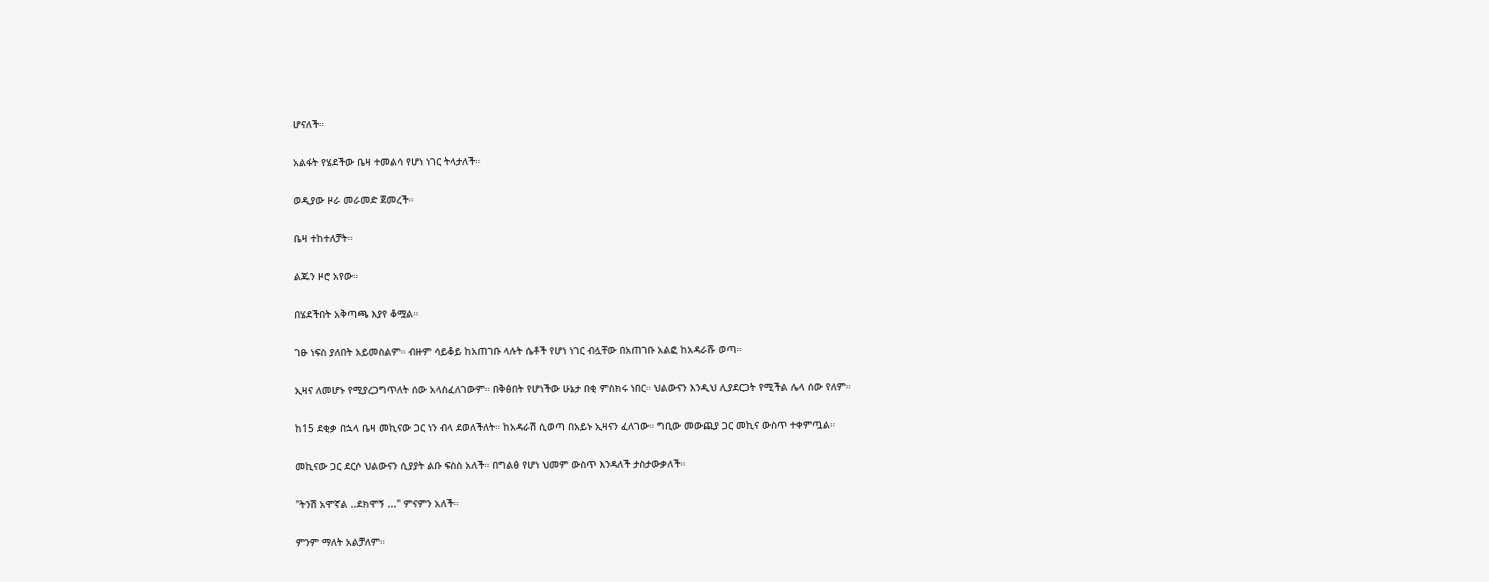ሆናለች።

አልፋት የሄደችው ቤዛ ተመልሳ የሆነ ነገር ትላታለች።

ወዲያው ዞራ መራመድ ጀመረች።

ቤዛ ተከተለቻት።

ልጁን ዞሮ አየው።

በሄደችበት አቅጣጫ እያየ ቆሟል።

ገፁ ነፍስ ያለበት አይመስልም። ብዙም ሳይቆይ ከአጠገቡ ላሉት ሴቶች የሆነ ነገር ብሏቸው በአጠገቡ አልፎ ከአዳራሹ ወጣ።

ኢዛና ለመሆኑ የሚያረጋግጥለት ሰው አላስፈለገውም። በቅፅበት የሆነችው ሁኔታ በቂ ምስክሩ ነበር። ህልውናን እንዲህ ሊያደርጋት የሚችል ሌላ ሰው የለም።

ከ15 ደቂቃ በኋላ ቤዛ መኪናው ጋር ነን ብላ ደወለችለት። ከአዳራሽ ሲወጣ በአይኑ ኢዛናን ፈለገው። ግቢው መውጪያ ጋር መኪና ውስጥ ተቀምጧል።

መኪናው ጋር ደርሶ ህልውናን ሲያያት ልቡ ፍስስ አለች። በግልፅ የሆነ ህመም ውስጥ እንዳለች ታስታውቃለች።

"ትንሽ አሞኛል ..ደክሞኝ ..." ምናምን አለች።

ምንም ማለት አልቻለም።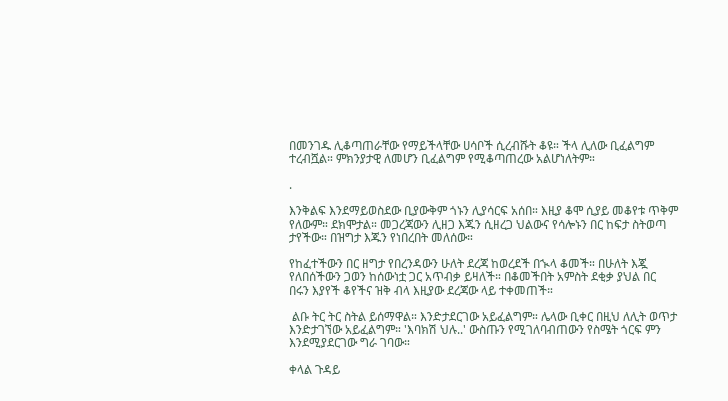በመንገዱ ሊቆጣጠራቸው የማይችላቸው ሀሳቦች ሲረብሹት ቆዩ። ችላ ሊለው ቢፈልግም ተረብሿል። ምክንያታዊ ለመሆን ቢፈልግም የሚቆጣጠረው አልሆነለትም።

.

እንቅልፍ እንደማይወስደው ቢያውቅም ጎኑን ሊያሳርፍ አሰበ። እዚያ ቆሞ ሲያይ መቆየቱ ጥቅም የለውም። ደክሞታል። መጋረጃውን ሊዘጋ እጁን ሲዘረጋ ህልውና የሳሎኑን በር ከፍታ ስትወጣ ታየችው። በዝግታ እጁን የነበረበት መለሰው።

የከፈተችውን በር ዘግታ የበረንዳውን ሁለት ደረጃ ከወረደች በኊላ ቆመች። በሁለት እጇ የለበሰችውን ጋወን ከሰውነቷ ጋር አጥብቃ ይዛለች። በቆመችበት አምስት ደቂቃ ያህል በር በሩን እያየች ቆየችና ዝቅ ብላ እዚያው ደረጃው ላይ ተቀመጠች።

 ልቡ ትር ትር ስትል ይሰማዋል። እንድታደርገው አይፈልግም። ሌላው ቢቀር በዚህ ለሊት ወጥታ እንድታገኘው አይፈልግም። 'እባክሽ ህሉ..' ውስጡን የሚገለባብጠውን የስሜት ጎርፍ ምን እንደሚያደርገው ግራ ገባው።

ቀላል ጉዳይ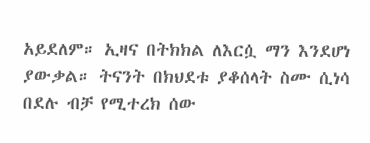አይደለም። ኢዛና በትክክል ለእርሷ ማን እንደሆነ ያውቃል። ትናንት በክህደቱ ያቆሰላት ስሙ ሲነሳ በደሉ ብቻ የሚተረክ ሰው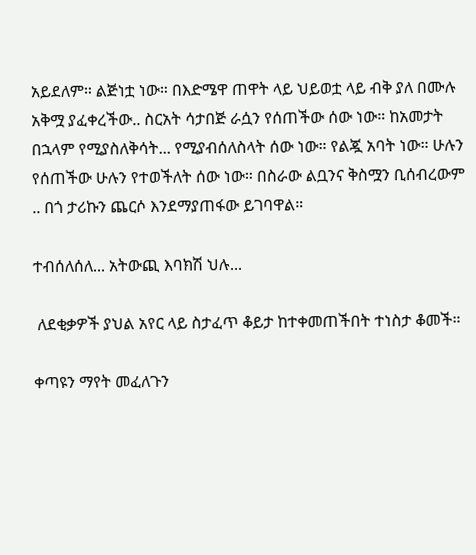አይደለም። ልጅነቷ ነው። በእድሜዋ ጠዋት ላይ ህይወቷ ላይ ብቅ ያለ በሙሉ አቅሟ ያፈቀረችው.. ስርአት ሳታበጅ ራሷን የሰጠችው ሰው ነው። ከአመታት በኋላም የሚያስለቅሳት... የሚያብሰለስላት ሰው ነው። የልጇ አባት ነው። ሁሉን የሰጠችው ሁሉን የተወችለት ሰው ነው። በስራው ልቧንና ቅስሟን ቢሰብረውም .. በጎ ታሪኩን ጨርሶ እንደማያጠፋው ይገባዋል።

ተብሰለሰለ... አትውጪ እባክሽ ህሉ...

 ለደቂቃዎች ያህል አየር ላይ ስታፈጥ ቆይታ ከተቀመጠችበት ተነስታ ቆመች።

ቀጣዩን ማየት መፈለጉን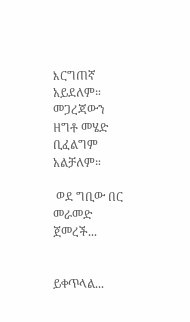እርግጠኛ አይደለም። መጋረጃውን ዘግቶ መሄድ ቢፈልግም አልቻለም።

 ወደ ግቢው በር መራመድ ጀመረች...


ይቀጥላል...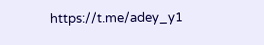https://t.me/adey_y1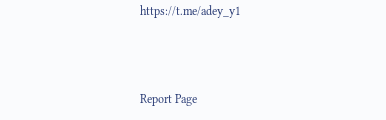https://t.me/adey_y1



Report Page